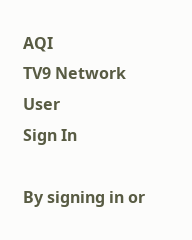AQI
TV9 Network
User
Sign In

By signing in or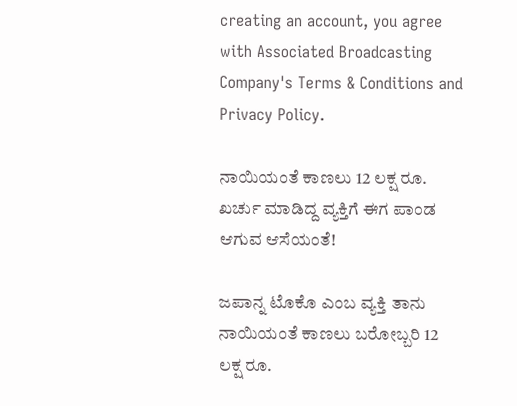creating an account, you agree with Associated Broadcasting Company's Terms & Conditions and Privacy Policy.

ನಾಯಿಯಂತೆ ಕಾಣಲು 12 ಲಕ್ಷ ರೂ. ಖರ್ಚು ಮಾಡಿದ್ದ ವ್ಯಕ್ತಿಗೆ ಈಗ ಪಾಂಡ ಆಗುವ ಆಸೆಯಂತೆ!

ಜಪಾನ್ನ ಟೊಕೊ ಎಂಬ ವ್ಯಕ್ತಿ ತಾನು ನಾಯಿಯಂತೆ ಕಾಣಲು ಬರೋಬ್ಬರಿ 12 ಲಕ್ಷ ರೂ.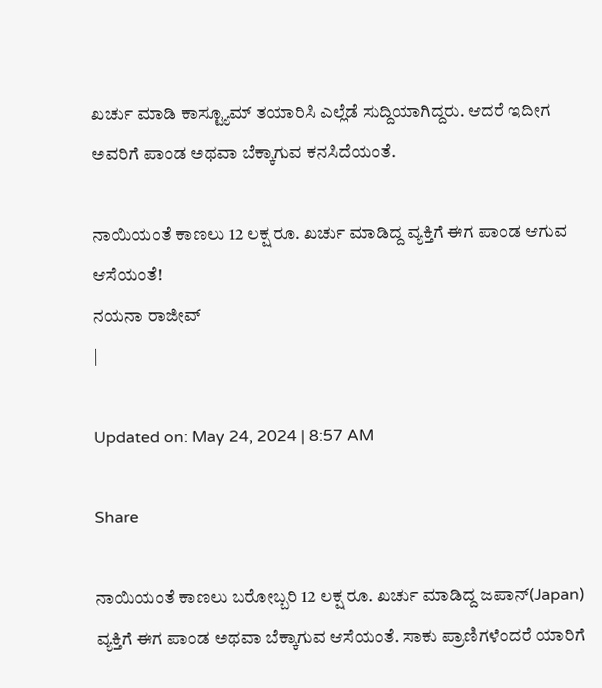ಖರ್ಚು ಮಾಡಿ ಕಾಸ್ಟ್ಯೂಮ್ ತಯಾರಿಸಿ ಎಲ್ಲೆಡೆ ಸುದ್ದಿಯಾಗಿದ್ದರು. ಆದರೆ ಇದೀಗ ಅವರಿಗೆ ಪಾಂಡ ಅಥವಾ ಬೆಕ್ಕಾಗುವ ಕನಸಿದೆಯಂತೆ.

ನಾಯಿಯಂತೆ ಕಾಣಲು 12 ಲಕ್ಷ ರೂ. ಖರ್ಚು ಮಾಡಿದ್ದ ವ್ಯಕ್ತಿಗೆ ಈಗ ಪಾಂಡ ಆಗುವ ಆಸೆಯಂತೆ!
ನಯನಾ ರಾಜೀವ್
|

Updated on: May 24, 2024 | 8:57 AM

Share

ನಾಯಿಯಂತೆ ಕಾಣಲು ಬರೋಬ್ಬರಿ 12 ಲಕ್ಷ ರೂ. ಖರ್ಚು ಮಾಡಿದ್ದ ಜಪಾನ್(Japan) ವ್ಯಕ್ತಿಗೆ ಈಗ ಪಾಂಡ ಅಥವಾ ಬೆಕ್ಕಾಗುವ ಆಸೆಯಂತೆ. ಸಾಕು ಪ್ರಾಣಿಗಳೆಂದರೆ ಯಾರಿಗೆ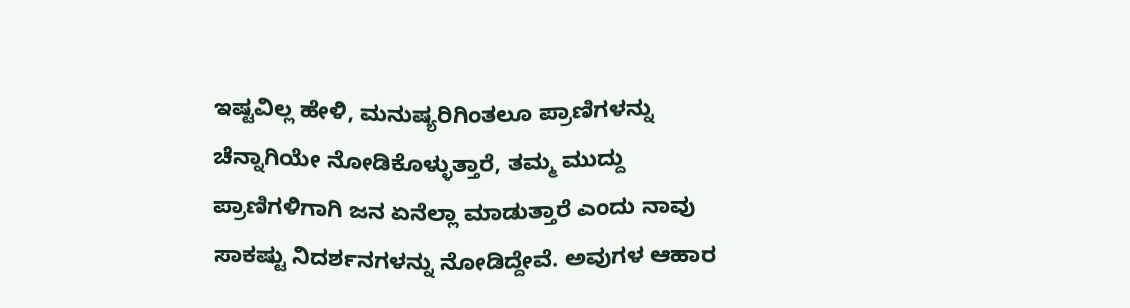ಇಷ್ಟವಿಲ್ಲ ಹೇಳಿ, ಮನುಷ್ಯರಿಗಿಂತಲೂ ಪ್ರಾಣಿಗಳನ್ನು ಚೆನ್ನಾಗಿಯೇ ನೋಡಿಕೊಳ್ಳುತ್ತಾರೆ, ತಮ್ಮ ಮುದ್ದು ಪ್ರಾಣಿಗಳಿಗಾಗಿ ಜನ ಏನೆಲ್ಲಾ ಮಾಡುತ್ತಾರೆ ಎಂದು ನಾವು ಸಾಕಷ್ಟು ನಿದರ್ಶನಗಳನ್ನು ನೋಡಿದ್ದೇವೆ. ಅವುಗಳ ಆಹಾರ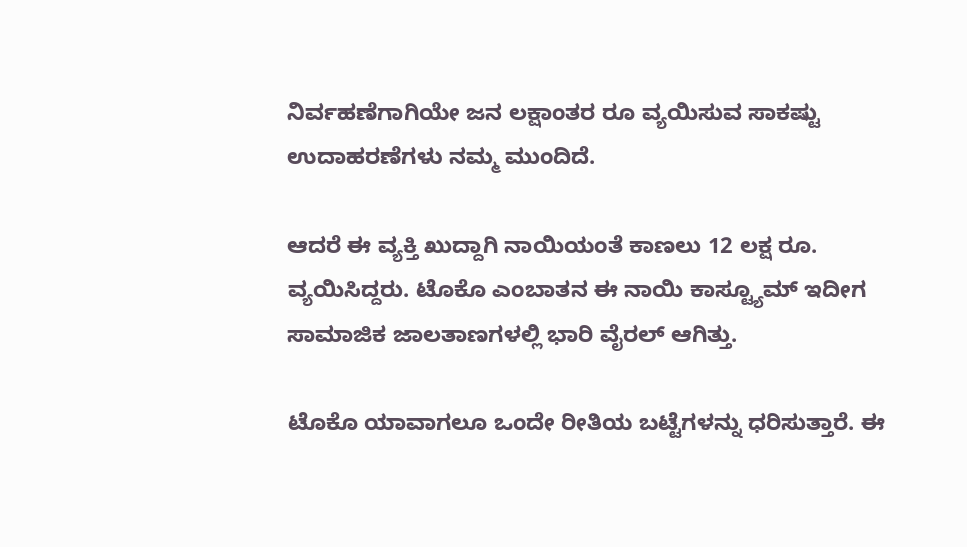ನಿರ್ವಹಣೆಗಾಗಿಯೇ ಜನ ಲಕ್ಷಾಂತರ ರೂ ವ್ಯಯಿಸುವ ಸಾಕಷ್ಟು ಉದಾಹರಣೆಗಳು ನಮ್ಮ ಮುಂದಿದೆ.

ಆದರೆ ಈ ವ್ಯಕ್ತಿ ಖುದ್ದಾಗಿ ನಾಯಿಯಂತೆ ಕಾಣಲು 12 ಲಕ್ಷ ರೂ. ವ್ಯಯಿಸಿದ್ದರು. ಟೊಕೊ ಎಂಬಾತನ ಈ ನಾಯಿ ಕಾಸ್ಟ್ಯೂಮ್ ಇದೀಗ ಸಾಮಾಜಿಕ ಜಾಲತಾಣಗಳಲ್ಲಿ ಭಾರಿ ವೈರಲ್ ಆಗಿತ್ತು.

ಟೊಕೊ ಯಾವಾಗಲೂ ಒಂದೇ ರೀತಿಯ ಬಟ್ಟೆಗಳನ್ನು ಧರಿಸುತ್ತಾರೆ. ಈ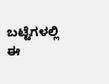ಬಟ್ಟೆಗಳಲ್ಲಿ ಈ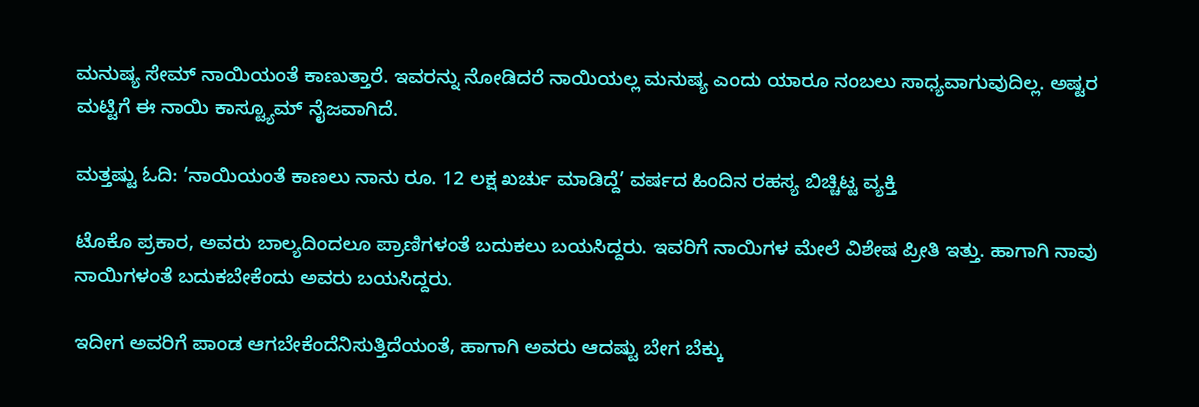ಮನುಷ್ಯ ಸೇಮ್ ನಾಯಿಯಂತೆ ಕಾಣುತ್ತಾರೆ. ಇವರನ್ನು ನೋಡಿದರೆ ನಾಯಿಯಲ್ಲ ಮನುಷ್ಯ ಎಂದು ಯಾರೂ ನಂಬಲು ಸಾಧ್ಯವಾಗುವುದಿಲ್ಲ. ಅಷ್ಟರ ಮಟ್ಟಿಗೆ ಈ ನಾಯಿ ಕಾಸ್ಟ್ಯೂಮ್ ನೈಜವಾಗಿದೆ.

ಮತ್ತಷ್ಟು ಓದಿ: ‘ನಾಯಿಯಂತೆ ಕಾಣಲು ನಾನು ರೂ. 12 ಲಕ್ಷ ಖರ್ಚು ಮಾಡಿದ್ದೆ’ ವರ್ಷದ ಹಿಂದಿನ ರಹಸ್ಯ ಬಿಚ್ಚಿಟ್ಟ ವ್ಯಕ್ತಿ

ಟೊಕೊ ಪ್ರಕಾರ, ಅವರು ಬಾಲ್ಯದಿಂದಲೂ ಪ್ರಾಣಿಗಳಂತೆ ಬದುಕಲು ಬಯಸಿದ್ದರು. ಇವರಿಗೆ ನಾಯಿಗಳ ಮೇಲೆ ವಿಶೇಷ ಪ್ರೀತಿ ಇತ್ತು. ಹಾಗಾಗಿ ನಾವು ನಾಯಿಗಳಂತೆ ಬದುಕಬೇಕೆಂದು ಅವರು ಬಯಸಿದ್ದರು.

ಇದೀಗ ಅವರಿಗೆ ಪಾಂಡ ಆಗಬೇಕೆಂದೆನಿಸುತ್ತಿದೆಯಂತೆ, ಹಾಗಾಗಿ ಅವರು ಆದಷ್ಟು ಬೇಗ ಬೆಕ್ಕು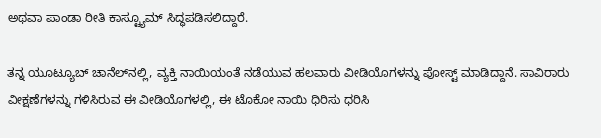ಅಥವಾ ಪಾಂಡಾ ರೀತಿ ಕಾಸ್ಟ್ಯೂಮ್ ಸಿದ್ಧಪಡಿಸಲಿದ್ದಾರೆ.

ತನ್ನ ಯೂಟ್ಯೂಬ್ ಚಾನೆಲ್‌ನಲ್ಲಿ, ವ್ಯಕ್ತಿ ನಾಯಿಯಂತೆ ನಡೆಯುವ ಹಲವಾರು ವೀಡಿಯೊಗಳನ್ನು ಪೋಸ್ಟ್ ಮಾಡಿದ್ದಾನೆ. ಸಾವಿರಾರು ವೀಕ್ಷಣೆಗಳನ್ನು ಗಳಿಸಿರುವ ಈ ವೀಡಿಯೊಗಳಲ್ಲಿ, ಈ ಟೊಕೋ ನಾಯಿ ಧಿರಿಸು ಧರಿಸಿ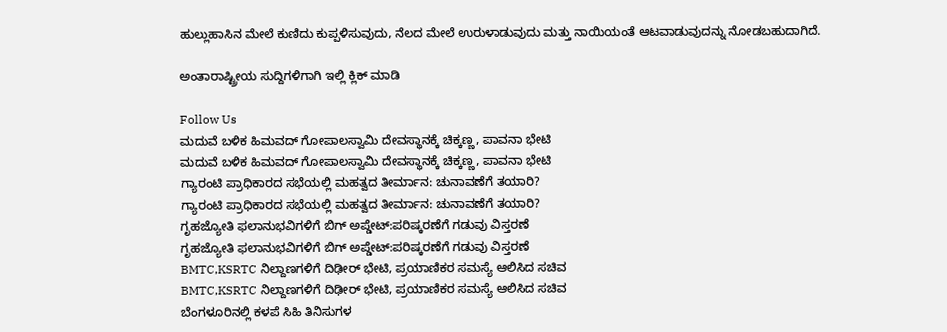ಹುಲ್ಲುಹಾಸಿನ ಮೇಲೆ ಕುಣಿದು ಕುಪ್ಪಳಿಸುವುದು, ನೆಲದ ಮೇಲೆ ಉರುಳಾಡುವುದು ಮತ್ತು ನಾಯಿಯಂತೆ ಆಟವಾಡುವುದನ್ನು ನೋಡಬಹುದಾಗಿದೆ.

ಅಂತಾರಾಷ್ಟ್ರೀಯ ಸುದ್ದಿಗಳಿಗಾಗಿ ಇಲ್ಲಿ ಕ್ಲಿಕ್ ಮಾಡಿ

Follow Us
ಮದುವೆ ಬಳಿಕ ಹಿಮವದ್ ಗೋಪಾಲಸ್ವಾಮಿ ದೇವಸ್ಥಾನಕ್ಕೆ ಚಿಕ್ಕಣ್ಣ, ಪಾವನಾ ಭೇಟಿ
ಮದುವೆ ಬಳಿಕ ಹಿಮವದ್ ಗೋಪಾಲಸ್ವಾಮಿ ದೇವಸ್ಥಾನಕ್ಕೆ ಚಿಕ್ಕಣ್ಣ, ಪಾವನಾ ಭೇಟಿ
ಗ್ಯಾರಂಟಿ ಪ್ರಾಧಿಕಾರದ ಸಭೆಯಲ್ಲಿ ಮಹತ್ವದ ತೀರ್ಮಾನ: ಚುನಾವಣೆಗೆ ತಯಾರಿ?
ಗ್ಯಾರಂಟಿ ಪ್ರಾಧಿಕಾರದ ಸಭೆಯಲ್ಲಿ ಮಹತ್ವದ ತೀರ್ಮಾನ: ಚುನಾವಣೆಗೆ ತಯಾರಿ?
ಗೃಹಜ್ಯೋತಿ ಫಲಾನುಭವಿಗಳಿಗೆ ಬಿಗ್ ಅಪ್ಡೇಟ್:ಪರಿಷ್ಕರಣೆಗೆ ಗಡುವು ವಿಸ್ತರಣೆ
ಗೃಹಜ್ಯೋತಿ ಫಲಾನುಭವಿಗಳಿಗೆ ಬಿಗ್ ಅಪ್ಡೇಟ್:ಪರಿಷ್ಕರಣೆಗೆ ಗಡುವು ವಿಸ್ತರಣೆ
BMTC,KSRTC ನಿಲ್ದಾಣಗಳಿಗೆ ದಿಢೀರ್ ಭೇಟಿ, ಪ್ರಯಾಣಿಕರ ಸಮಸ್ಯೆ ಆಲಿಸಿದ ಸಚಿವ
BMTC,KSRTC ನಿಲ್ದಾಣಗಳಿಗೆ ದಿಢೀರ್ ಭೇಟಿ, ಪ್ರಯಾಣಿಕರ ಸಮಸ್ಯೆ ಆಲಿಸಿದ ಸಚಿವ
ಬೆಂಗಳೂರಿನಲ್ಲಿ ಕಳಪೆ ಸಿಹಿ ತಿನಿಸುಗಳ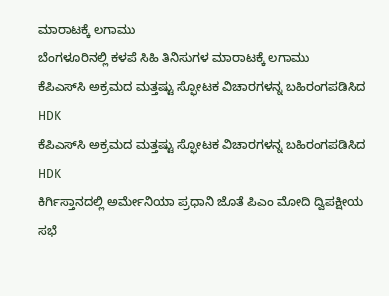ಮಾರಾಟಕ್ಕೆ ಲಗಾಮು
ಬೆಂಗಳೂರಿನಲ್ಲಿ ಕಳಪೆ ಸಿಹಿ ತಿನಿಸುಗಳ ಮಾರಾಟಕ್ಕೆ ಲಗಾಮು
ಕೆಪಿಎಸ್‌ಸಿ ಅಕ್ರಮದ ಮತ್ತಷ್ಟು ಸ್ಫೋಟಕ ವಿಚಾರಗಳನ್ನ ಬಹಿರಂಗಪಡಿಸಿದ HDK
ಕೆಪಿಎಸ್‌ಸಿ ಅಕ್ರಮದ ಮತ್ತಷ್ಟು ಸ್ಫೋಟಕ ವಿಚಾರಗಳನ್ನ ಬಹಿರಂಗಪಡಿಸಿದ HDK
ಕಿರ್ಗಿಸ್ತಾನದಲ್ಲಿ ಅರ್ಮೇನಿಯಾ ಪ್ರಧಾನಿ ಜೊತೆ ಪಿಎಂ ಮೋದಿ ದ್ವಿಪಕ್ಷೀಯ ಸಭೆ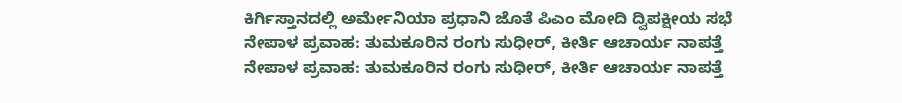ಕಿರ್ಗಿಸ್ತಾನದಲ್ಲಿ ಅರ್ಮೇನಿಯಾ ಪ್ರಧಾನಿ ಜೊತೆ ಪಿಎಂ ಮೋದಿ ದ್ವಿಪಕ್ಷೀಯ ಸಭೆ
ನೇಪಾಳ ಪ್ರವಾಹ: ತುಮಕೂರಿನ ರಂಗು ಸುಧೀರ್, ಕೀರ್ತಿ ಆಚಾರ್ಯ ನಾಪತ್ತೆ
ನೇಪಾಳ ಪ್ರವಾಹ: ತುಮಕೂರಿನ ರಂಗು ಸುಧೀರ್, ಕೀರ್ತಿ ಆಚಾರ್ಯ ನಾಪತ್ತೆ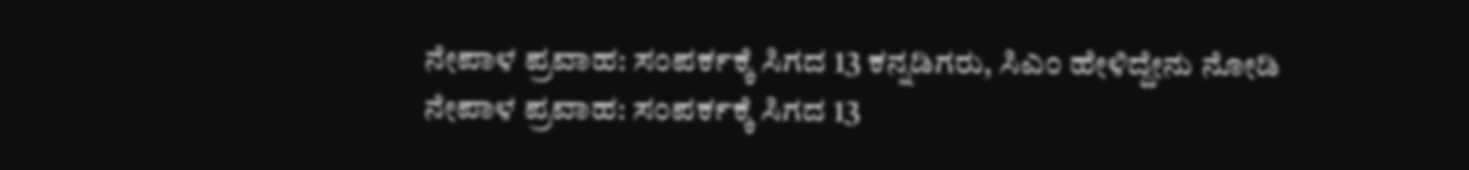ನೇಪಾಳ ಪ್ರವಾಹ: ಸಂಪರ್ಕಕ್ಕೆ ಸಿಗದ 13 ಕನ್ನಡಿಗರು, ಸಿಎಂ ಹೇಳಿದ್ದೇನು ನೋಡಿ
ನೇಪಾಳ ಪ್ರವಾಹ: ಸಂಪರ್ಕಕ್ಕೆ ಸಿಗದ 13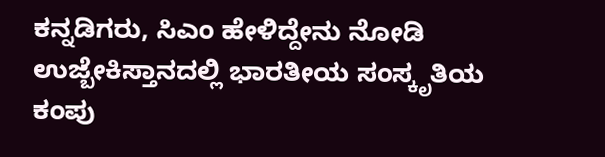ಕನ್ನಡಿಗರು, ಸಿಎಂ ಹೇಳಿದ್ದೇನು ನೋಡಿ
ಉಜ್ಬೇಕಿಸ್ತಾನದಲ್ಲಿ ಭಾರತೀಯ ಸಂಸ್ಕೃತಿಯ ಕಂಪು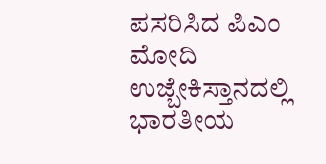ಪಸರಿಸಿದ ಪಿಎಂ ಮೋದಿ
ಉಜ್ಬೇಕಿಸ್ತಾನದಲ್ಲಿ ಭಾರತೀಯ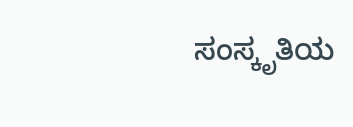ಸಂಸ್ಕೃತಿಯ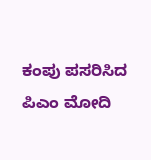ಕಂಪು ಪಸರಿಸಿದ ಪಿಎಂ ಮೋದಿ